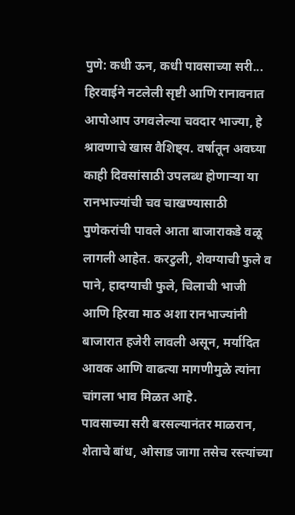पुणे: कधी ऊन, कधी पावसाच्या सरी... हिरवाईने नटलेली सृष्टी आणि रानावनात आपोआप उगवलेल्या चवदार भाज्या, हे श्रावणाचे खास वैशिष्ट्य. वर्षातून अवघ्या काही दिवसांसाठी उपलब्ध होणाऱ्या या रानभाज्यांची चव चाखण्यासाठी पुणेकरांची पावले आता बाजाराकडे वळू लागली आहेत. करटुली, शेवग्याची फुले व पाने, हादग्याची फुले, चिलाची भाजी आणि हिरवा माठ अशा रानभाज्यांनी बाजारात हजेरी लावली असून, मर्यादित आवक आणि वाढत्या मागणीमुळे त्यांना चांगला भाव मिळत आहे.
पावसाच्या सरी बरसल्यानंतर माळरान, शेताचे बांध, ओसाड जागा तसेच रस्त्यांच्या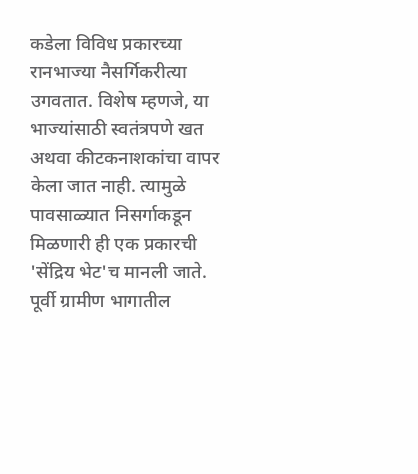कडेला विविध प्रकारच्या रानभाज्या नैसर्गिकरीत्या उगवतात. विशेष म्हणजे, या भाज्यांसाठी स्वतंत्रपणे खत अथवा कीटकनाशकांचा वापर केला जात नाही. त्यामुळे पावसाळ्यात निसर्गाकडून मिळणारी ही एक प्रकारची 'सेंद्रिय भेट'च मानली जाते. पूर्वी ग्रामीण भागातील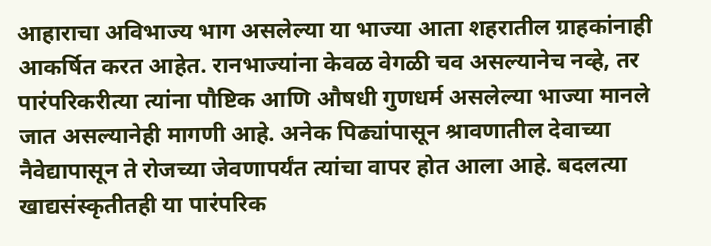आहाराचा अविभाज्य भाग असलेल्या या भाज्या आता शहरातील ग्राहकांनाही आकर्षित करत आहेत. रानभाज्यांना केवळ वेगळी चव असल्यानेच नव्हे, तर पारंपरिकरीत्या त्यांना पौष्टिक आणि औषधी गुणधर्म असलेल्या भाज्या मानले जात असल्यानेही मागणी आहे. अनेक पिढ्यांपासून श्रावणातील देवाच्या नैवेद्यापासून ते रोजच्या जेवणापर्यंत त्यांचा वापर होत आला आहे. बदलत्या खाद्यसंस्कृतीतही या पारंपरिक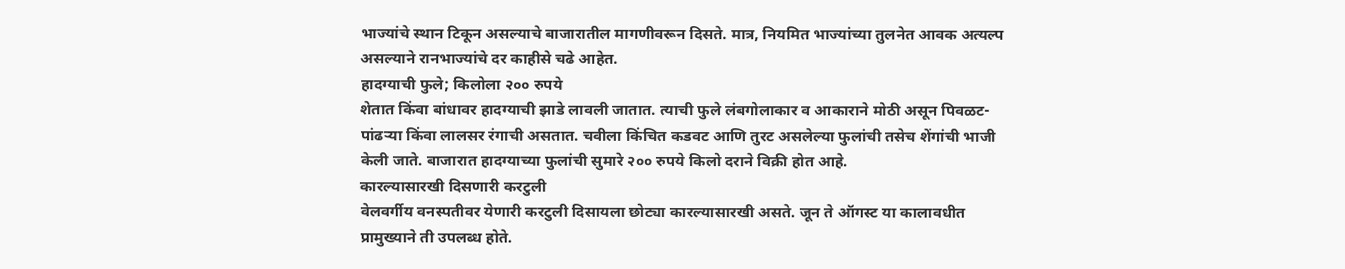भाज्यांचे स्थान टिकून असल्याचे बाजारातील मागणीवरून दिसते. मात्र, नियमित भाज्यांच्या तुलनेत आवक अत्यल्प असल्याने रानभाज्यांचे दर काहीसे चढे आहेत.
हादग्याची फुले; किलोला २०० रुपये
शेतात किंवा बांधावर हादग्याची झाडे लावली जातात. त्याची फुले लंबगोलाकार व आकाराने मोठी असून पिवळट-पांढऱ्या किंवा लालसर रंगाची असतात. चवीला किंचित कडवट आणि तुरट असलेल्या फुलांची तसेच शेंगांची भाजी केली जाते. बाजारात हादग्याच्या फुलांची सुमारे २०० रुपये किलो दराने विक्री होत आहे.
कारल्यासारखी दिसणारी करटुली
वेलवर्गीय वनस्पतीवर येणारी करटुली दिसायला छोट्या कारल्यासारखी असते. जून ते ऑगस्ट या कालावधीत प्रामुख्याने ती उपलब्ध होते.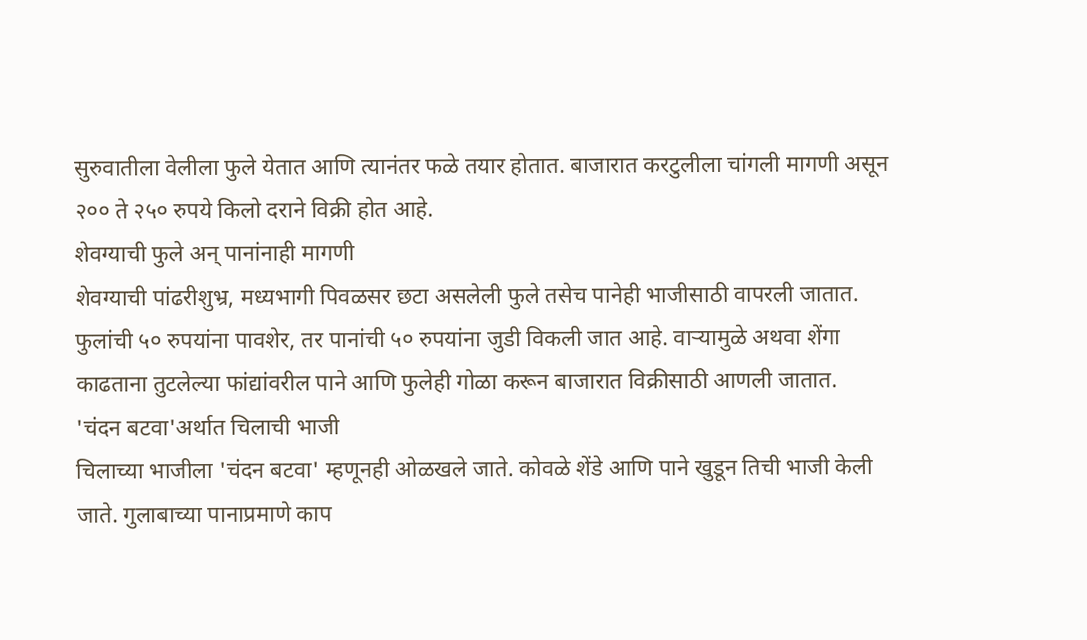सुरुवातीला वेलीला फुले येतात आणि त्यानंतर फळे तयार होतात. बाजारात करटुलीला चांगली मागणी असून २०० ते २५० रुपये किलो दराने विक्री होत आहे.
शेवग्याची फुले अन् पानांनाही मागणी
शेवग्याची पांढरीशुभ्र, मध्यभागी पिवळसर छटा असलेली फुले तसेच पानेही भाजीसाठी वापरली जातात. फुलांची ५० रुपयांना पावशेर, तर पानांची ५० रुपयांना जुडी विकली जात आहे. वाऱ्यामुळे अथवा शेंगा काढताना तुटलेल्या फांद्यांवरील पाने आणि फुलेही गोळा करून बाजारात विक्रीसाठी आणली जातात.
'चंदन बटवा'अर्थात चिलाची भाजी
चिलाच्या भाजीला 'चंदन बटवा' म्हणूनही ओळखले जाते. कोवळे शेंडे आणि पाने खुडून तिची भाजी केली जाते. गुलाबाच्या पानाप्रमाणे काप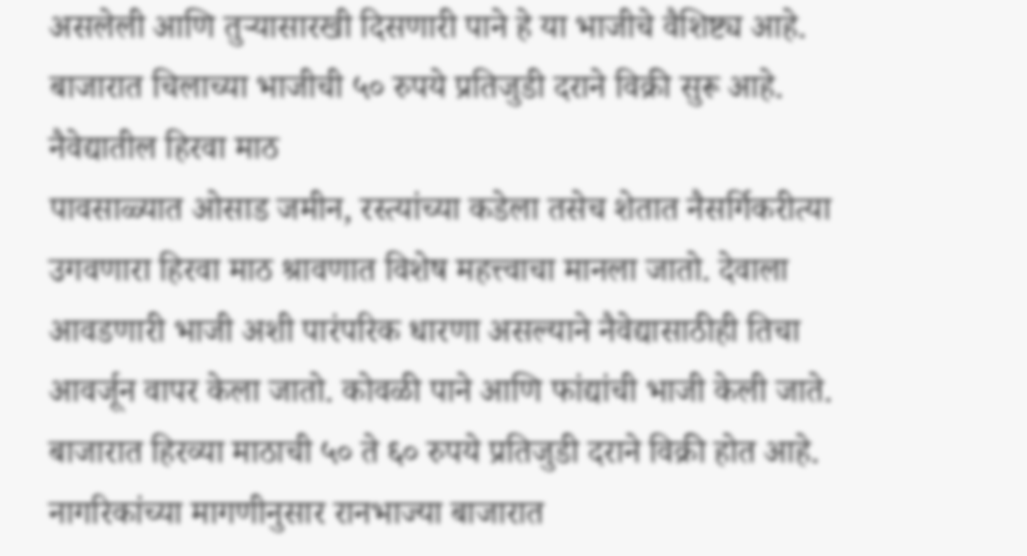असलेली आणि तुऱ्यासारखी दिसणारी पाने हे या भाजीचे वैशिष्ट्य आहे. बाजारात चिलाच्या भाजीची ५० रुपये प्रतिजुडी दराने विक्री सुरू आहे.
नैवेद्यातील हिरवा माठ
पावसाळ्यात ओसाड जमीन, रस्त्यांच्या कडेला तसेच शेतात नैसर्गिकरीत्या उगवणारा हिरवा माठ श्रावणात विशेष महत्त्वाचा मानला जातो. देवाला आवडणारी भाजी अशी पारंपरिक धारणा असल्याने नैवेद्यासाठीही तिचा आवर्जून वापर केला जातो. कोवळी पाने आणि फांद्यांची भाजी केली जाते. बाजारात हिरव्या माठाची ५० ते ६० रुपये प्रतिजुडी दराने विक्री होत आहे.
नागरिकांच्या मागणीनुसार रानभाज्या बाजारात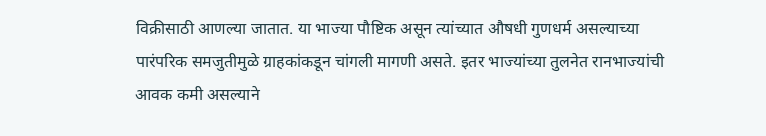विक्रीसाठी आणल्या जातात. या भाज्या पौष्टिक असून त्यांच्यात औषधी गुणधर्म असल्याच्या पारंपरिक समजुतीमुळे ग्राहकांकडून चांगली मागणी असते. इतर भाज्यांच्या तुलनेत रानभाज्यांची आवक कमी असल्याने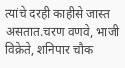त्यांचे दरही काहीसे जास्त असतात.चरण वणवे, भाजी विक्रेते, शनिपार चौक